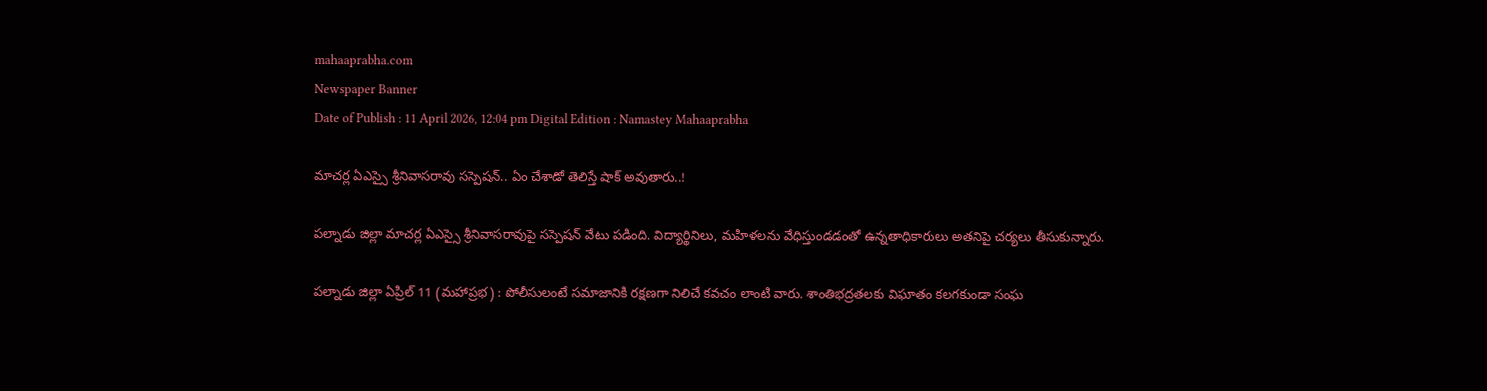mahaaprabha.com
Newspaper Banner
Date of Publish : 11 April 2026, 12:04 pm Digital Edition : Namastey Mahaaprabha

మాచర్ల ఏఎస్సై శ్రీనివాసరావు సస్పెషన్.. ఏం చేశాడో తెలిస్తే షాక్ అవుతారు..!

పల్నాడు జిల్లా మాచర్ల ఏఎస్సై శ్రీనివాసరావుపై సస్పెషన్ వేటు పడింది. విద్యార్థినిలు, మహిళలను వేధిస్తుండడంతో ఉన్నతాధికారులు అతనిపై చర్యలు తీసుకున్నారు.

పల్నాడు జిల్లా ఏప్రిల్ 11 (మహాప్రభ) : పోలీసులంటే సమాజానికి రక్షణగా నిలిచే కవచం లాంటి వారు. శాంతిభద్రతలకు విఘాతం కలగకుండా సంఘ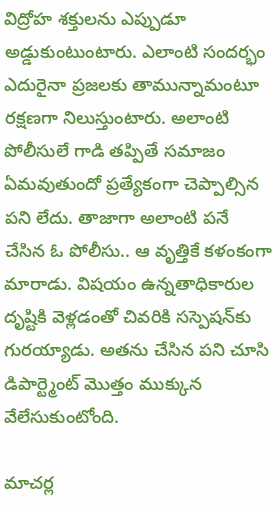విద్రోహ శక్తులను ఎప్పుడూ అడ్డుకుంటుంటారు. ఎలాంటి సందర్భం ఎదురైనా ప్రజలకు తామున్నామంటూ రక్షణగా నిలుస్తుంటారు. అలాంటి పోలీసులే గాడి తప్పితే సమాజం ఏమవుతుందో ప్రత్యేకంగా చెప్పాల్సిన పని లేదు. తాజాగా అలాంటి పనే చేసిన ఓ పోలీసు.. ఆ వృత్తికే కళంకంగా మారాడు. విషయం ఉన్నతాధికారుల దృష్టికి వెళ్లడంతో చివరికి సస్పెషన్‌కు గురయ్యాడు. అతను చేసిన పని చూసి డిపార్ట్మెంట్ మెుత్తం ముక్కున వేలేసుకుంటోంది.

మాచర్ల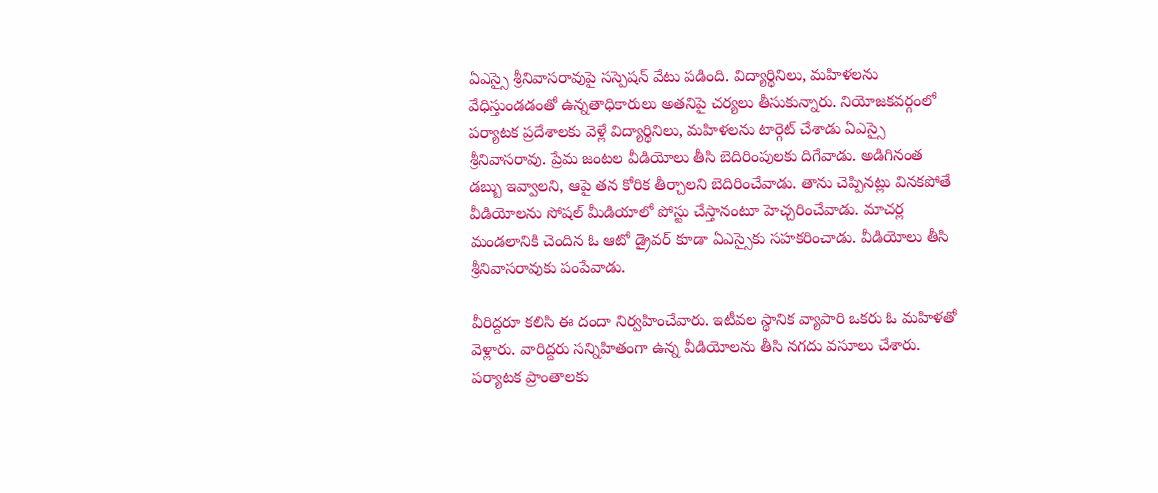ఏఎస్సై శ్రీనివాసరావుపై సస్పెషన్ వేటు పడింది. విద్యార్థినిలు, మహిళలను వేధిస్తుండడంతో ఉన్నతాధికారులు అతనిపై చర్యలు తీసుకున్నారు. నియోజకవర్గంలో పర్యాటక ప్రదేశాలకు వెళ్లే విద్యార్థినిలు, మహిళలను టార్గెట్ చేశాడు ఏఎస్సై శ్రీనివాసరావు. ప్రేమ జంటల వీడియోలు తీసి బెదిరింపులకు దిగేవాడు. అడిగినంత డబ్బు ఇవ్వాలని, ఆపై తన కోరిక తీర్చాలని బెదిరించేవాడు. తాను చెప్పినట్లు వినకపోతే వీడియోలను సోషల్ మీడియాలో పోస్టు చేస్తానంటూ హెచ్చరించేవాడు. మాచర్ల మండలానికి చెందిన ఓ ఆటో డ్రైవర్ కూడా ఏఎస్సైకు సహకరించాడు. వీడియోలు తీసి శ్రీనివాసరావుకు పంపేవాడు.

వీరిద్దరూ కలిసి ఈ దందా నిర్వహించేవారు. ఇటీవల స్థానిక వ్యాపారి ఒకరు ఓ మహిళతో వెళ్లారు. వారిద్దరు సన్నిహితంగా ఉన్న వీడియోలను తీసి నగదు వసూలు చేశారు. పర్యాటక ప్రాంతాలకు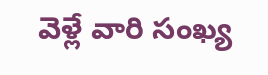వెళ్లే వారి సంఖ్య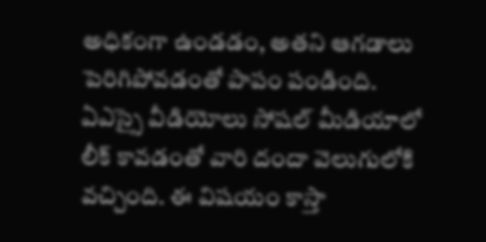అధికంగా ఉండడం, అతని ఆగడాలు పెరిగిపోవడంతో పాపం పండింది. ఏఎస్సై వీడియోలు సోషల్ మీడియాలో లీక్ కావడంతో వారి దందా వెలుగులోకి వచ్చింది. ఈ విషయం కాస్తా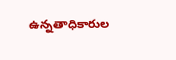ఉన్నతాధికారుల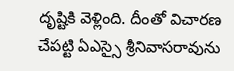దృష్టికి వెళ్లింది. దీంతో విచారణ చేపట్టి ఏఎస్సై శ్రీనివాసరావును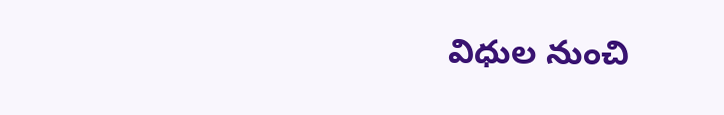విధుల నుంచి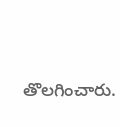తొలగించారు.